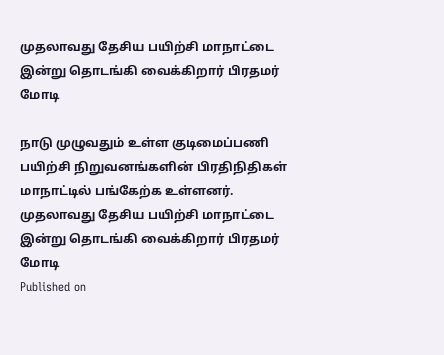முதலாவது தேசிய பயிற்சி மாநாட்டை இன்று தொடங்கி வைக்கிறார் பிரதமர் மோடி

நாடு முழுவதும் உள்ள குடிமைப்பணி பயிற்சி நிறுவனங்களின் பிரதிநிதிகள் மாநாட்டில் பங்கேற்க உள்ளனர்.
முதலாவது தேசிய பயிற்சி மாநாட்டை இன்று தொடங்கி வைக்கிறார் பிரதமர் மோடி
Published on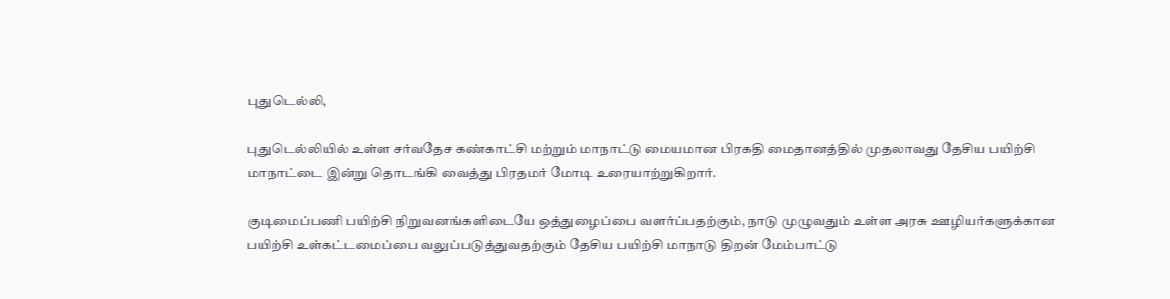புதுடெல்லி,

புதுடெல்லியில் உள்ள சர்வதேச கண்காட்சி மற்றும் மாநாட்டு மையமான பிரகதி மைதானத்தில் முதலாவது தேசிய பயிற்சி மாநாட்டை இன்று தொடங்கி வைத்து பிரதமர் மோடி உரையாற்றுகிறார்.

குடிமைப்பணி பயிற்சி நிறுவனங்களிடையே ஒத்துழைப்பை வளர்ப்பதற்கும், நாடு முழுவதும் உள்ள அரசு ஊழியர்களுக்கான பயிற்சி உள்கட்டமைப்பை வலுப்படுத்துவதற்கும் தேசிய பயிற்சி மாநாடு திறன் மேம்பாட்டு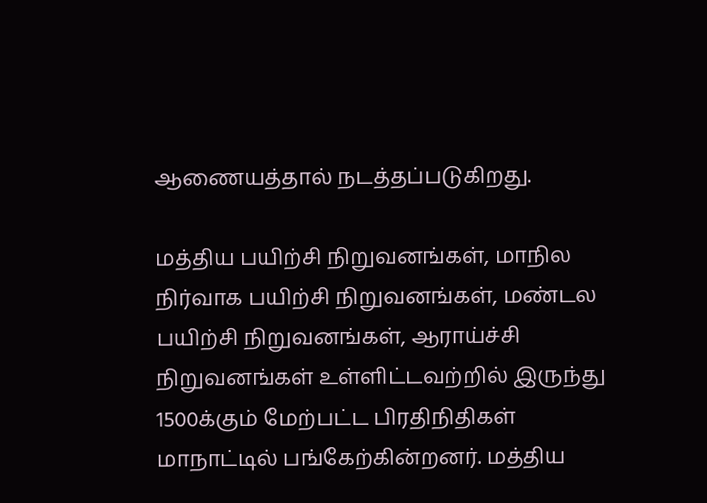ஆணையத்தால் நடத்தப்படுகிறது.

மத்திய பயிற்சி நிறுவனங்கள், மாநில நிர்வாக பயிற்சி நிறுவனங்கள், மண்டல பயிற்சி நிறுவனங்கள், ஆராய்ச்சி நிறுவனங்கள் உள்ளிட்டவற்றில் இருந்து 1500க்கும் மேற்பட்ட பிரதிநிதிகள் மாநாட்டில் பங்கேற்கின்றனர். மத்திய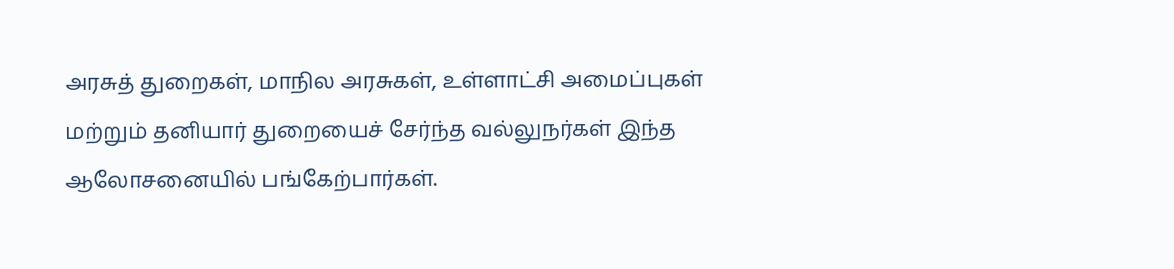அரசுத் துறைகள், மாநில அரசுகள், உள்ளாட்சி அமைப்புகள் மற்றும் தனியார் துறையைச் சேர்ந்த வல்லுநர்கள் இந்த ஆலோசனையில் பங்கேற்பார்கள்.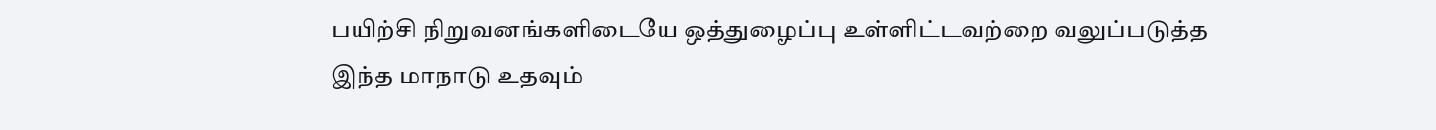பயிற்சி நிறுவனங்களிடையே ஒத்துழைப்பு உள்ளிட்டவற்றை வலுப்படுத்த இந்த மாநாடு உதவும்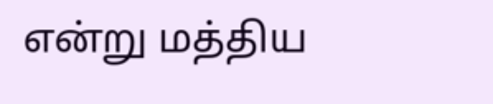என்று மத்திய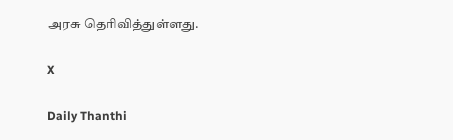அரசு தெரிவித்துள்ளது.

X

Daily Thanthi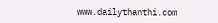www.dailythanthi.com